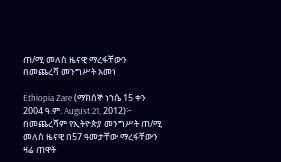ጠ/ሚ መለስ ዜናዊ ማረፋቸውን በመጨረሻ መንግሥት አመነ

Ethiopia Zare (ማክሰኞ ነኀሴ 15 ቀን 2004 ዓ.ም. August 21, 2012)፦ በመጨረሻም የኢትዮጵያ መንግሥት ጠ/ሚ መለስ ዜናዊ በ57 ዓመታቸው ማረፋቸውን ዛሬ ጠዋት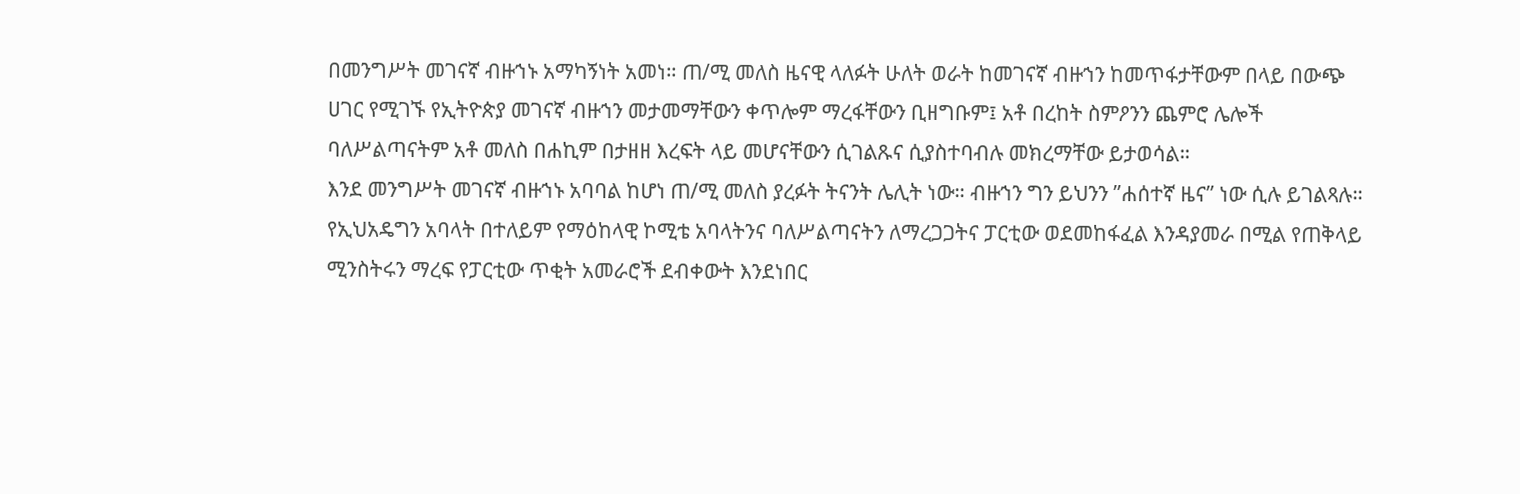በመንግሥት መገናኛ ብዙኀኑ አማካኝነት አመነ። ጠ/ሚ መለስ ዜናዊ ላለፉት ሁለት ወራት ከመገናኛ ብዙኀን ከመጥፋታቸውም በላይ በውጭ ሀገር የሚገኙ የኢትዮጵያ መገናኛ ብዙኀን መታመማቸውን ቀጥሎም ማረፋቸውን ቢዘግቡም፤ አቶ በረከት ስምዖንን ጨምሮ ሌሎች ባለሥልጣናትም አቶ መለስ በሐኪም በታዘዘ እረፍት ላይ መሆናቸውን ሲገልጹና ሲያስተባብሉ መክረማቸው ይታወሳል።
እንደ መንግሥት መገናኛ ብዙኀኑ አባባል ከሆነ ጠ/ሚ መለስ ያረፉት ትናንት ሌሊት ነው። ብዙኀን ግን ይህንን ”ሐሰተኛ ዜና” ነው ሲሉ ይገልጻሉ። የኢህአዴግን አባላት በተለይም የማዕከላዊ ኮሚቴ አባላትንና ባለሥልጣናትን ለማረጋጋትና ፓርቲው ወደመከፋፈል እንዳያመራ በሚል የጠቅላይ ሚንስትሩን ማረፍ የፓርቲው ጥቂት አመራሮች ደብቀውት እንደነበር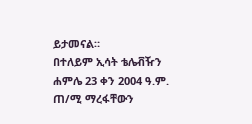ይታመናል።
በተለይም ኢሳት ቴሌቭዥን ሐምሌ 23 ቀን 2004 ዓ.ም. ጠ/ሚ ማረፋቸውን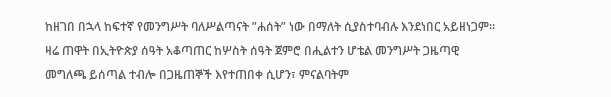ከዘገበ በኋላ ከፍተኛ የመንግሥት ባለሥልጣናት ”ሐሰት” ነው በማለት ሲያስተባብሉ እንደነበር አይዘነጋም።
ዛሬ ጠዋት በኢትዮጵያ ሰዓት አቆጣጠር ከሦስት ሰዓት ጀምሮ በሒልተን ሆቴል መንግሥት ጋዜጣዊ መግለጫ ይሰጣል ተብሎ በጋዜጠኞች እየተጠበቀ ሲሆን፣ ምናልባትም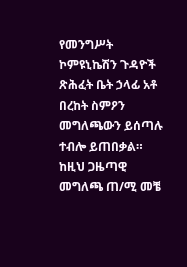የመንግሥት ኮምዩኒኬሽን ጉዳዮች ጽሕፈት ቤት ኃላፊ አቶ በረከት ስምዖን መግለጫውን ይሰጣሉ ተብሎ ይጠበቃል። ከዚህ ጋዜጣዊ መግለጫ ጠ/ሚ መቼ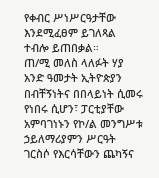የቀብር ሥነሥርዓታቸው እንደሚፈፀም ይገለጻል ተብሎ ይጠበቃል።
ጠ/ሚ መለስ ላለፉት ሃያ አንድ ዓመታት ኢትዮጵያን በብቸኝነትና በበላይነት ሲመሩ የነበሩ ሲሆን፣ ፓርቲያቸው አምባገነኑን የኮ/ል መንግሥቱ ኃይለማሪያምን ሥርዓት ገርስሶ የእርሳቸውን ጨካኝና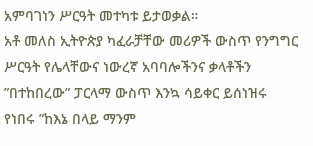አምባገነን ሥርዓት መተካቱ ይታወቃል።
አቶ መለስ ኢትዮጵያ ካፈራቻቸው መሪዎች ውስጥ የንግግር ሥርዓት የሌላቸውና ነውረኛ አባባሎችንና ቃላቶችን ”በተከበረው” ፓርላማ ውስጥ እንኳ ሳይቀር ይሰነዝሩ የነበሩ ”ከእኔ በላይ ማንም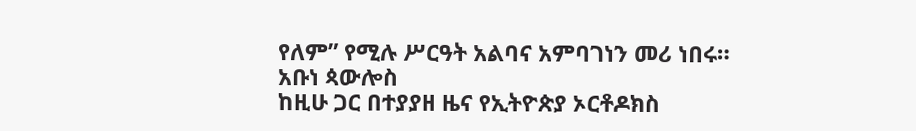የለም” የሚሉ ሥርዓት አልባና አምባገነን መሪ ነበሩ።
አቡነ ጳውሎስ
ከዚሁ ጋር በተያያዘ ዜና የኢትዮጵያ ኦርቶዶክስ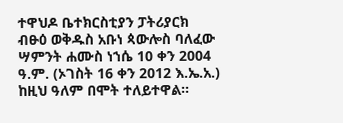ተዋህዶ ቤተክርስቲያን ፓትሪያርክ ብፁዕ ወቅዱስ አቡነ ጳውሎስ ባለፈው ሣምንት ሐሙስ ነኀሴ 10 ቀን 2004 ዓ.ም. (ኦገስት 16 ቀን 2012 እ.ኤ.አ.) ከዚህ ዓለም በሞት ተለይተዋል።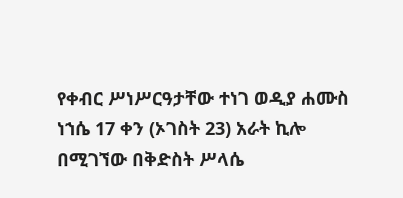የቀብር ሥነሥርዓታቸው ተነገ ወዲያ ሐሙስ ነኀሴ 17 ቀን (ኦገስት 23) አራት ኪሎ በሚገኘው በቅድስት ሥላሴ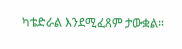ካቴድራል እንደሚፈጸም ታውቋል።